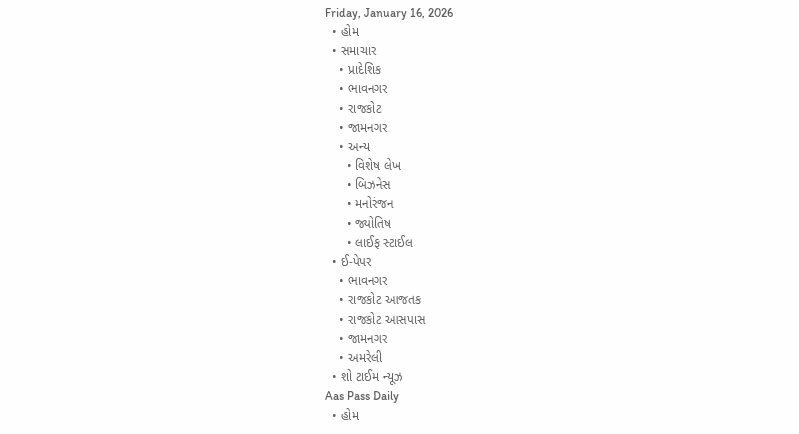Friday, January 16, 2026
  • હોમ
  • સમાચાર
    • પ્રાદેશિક
    • ભાવનગર
    • રાજકોટ
    • જામનગર
    • અન્ય
      • વિશેષ લેખ
      • બિઝનેસ
      • મનોરંજન
      • જ્યોતિષ
      • લાઈફ સ્ટાઈલ
  • ઈ-પેપર
    • ભાવનગર
    • રાજકોટ આજતક
    • રાજકોટ આસપાસ
    • જામનગર
    • અમરેલી
  • શો ટાઈમ ન્યૂઝ
Aas Pass Daily
  • હોમ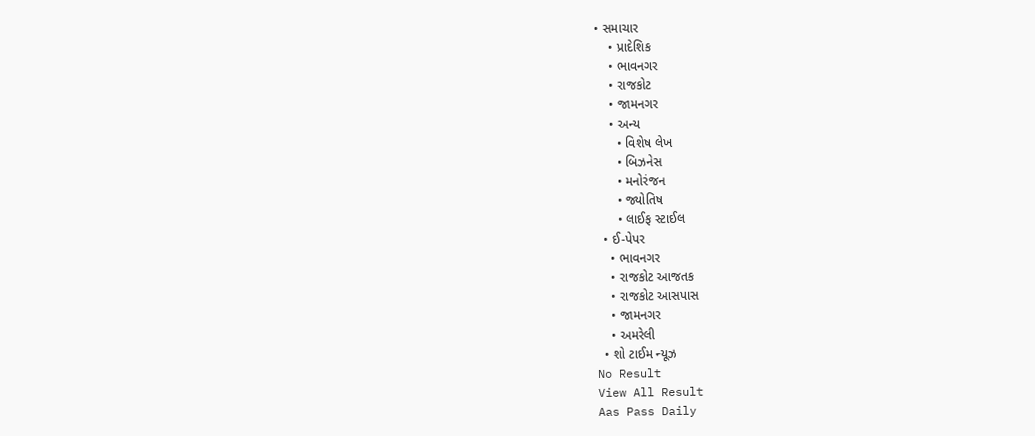• સમાચાર
    • પ્રાદેશિક
    • ભાવનગર
    • રાજકોટ
    • જામનગર
    • અન્ય
      • વિશેષ લેખ
      • બિઝનેસ
      • મનોરંજન
      • જ્યોતિષ
      • લાઈફ સ્ટાઈલ
  • ઈ-પેપર
    • ભાવનગર
    • રાજકોટ આજતક
    • રાજકોટ આસપાસ
    • જામનગર
    • અમરેલી
  • શો ટાઈમ ન્યૂઝ
No Result
View All Result
Aas Pass Daily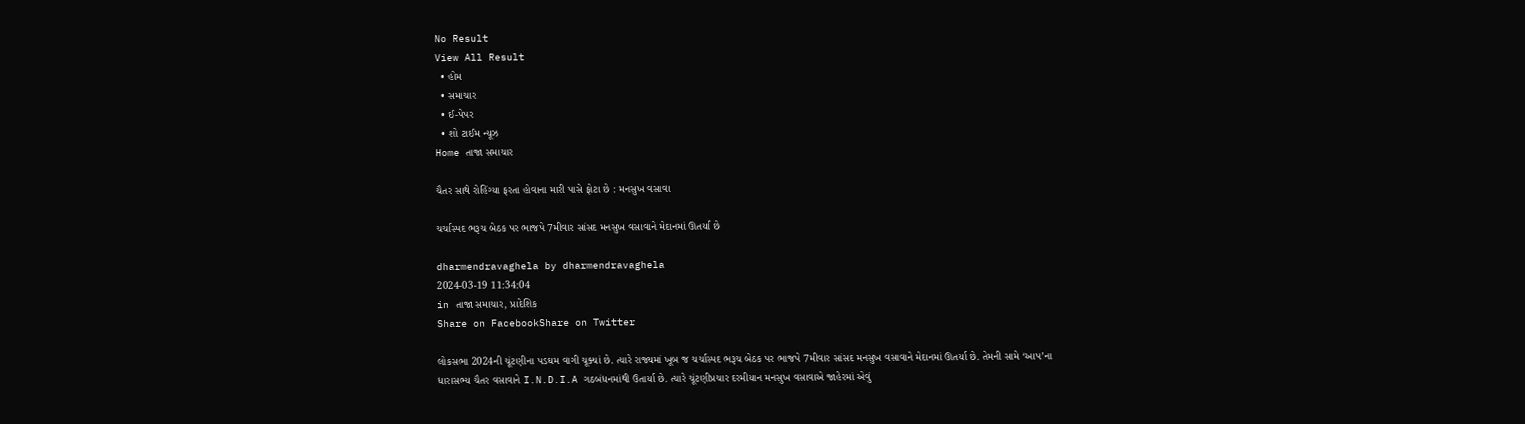No Result
View All Result
  • હોમ
  • સમાચાર
  • ઈ-પેપર
  • શો ટાઈમ ન્યૂઝ
Home તાજા સમાચાર

ચૈતર સાથે રોહિંગ્યા ફરતા હોવાના મારી પાસે ફોટા છે : મનસુખ વસાવા

ચર્ચાસ્પદ ભરૂચ બેઠક પર ભાજપે 7મીવાર સાંસદ મનસુખ વસાવાને મેદાનમાં ઊતર્યા છે

dharmendravaghela by dharmendravaghela
2024-03-19 11:34:04
in તાજા સમાચાર, પ્રાદેશિક
Share on FacebookShare on Twitter

લોકસભા 2024ની ચૂંટણીના પડઘમ વાગી ચૂક્યાં છે. ત્યારે રાજ્યમાં ખૂબ જ ચર્ચાસ્પદ ભરૂચ બેઠક પર ભાજપે 7મીવાર સાંસદ મનસુખ વસાવાને મેદાનમાં ઊતર્યા છે. તેમની સામે ‘આપ’ના ધારાસભ્ય ચૈતર વસાવાને I.N.D.I.A ગઠબંધનમાંથી ઉતાર્યા છે. ત્યારે ચૂંટણીપ્રચાર દરમીયાન મનસુખ વસાવાએ જાહેરમાં એવું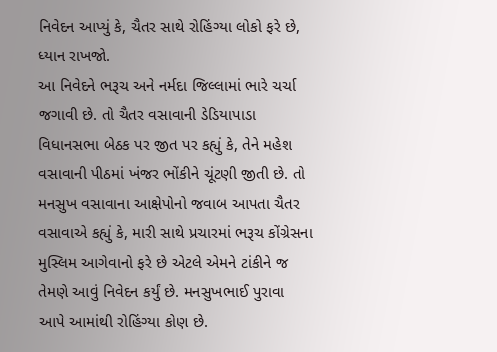નિવેદન આપ્યું કે, ચૈતર સાથે રોહિંગ્યા લોકો ફરે છે, ધ્યાન રાખજો.
આ નિવેદને ભરૂચ અને નર્મદા જિલ્લામાં ભારે ચર્ચા જગાવી છે. તો ચૈતર વસાવાની ડેડિયાપાડા વિધાનસભા બેઠક પર જીત પર કહ્યું કે, તેને મહેશ વસાવાની પીઠમાં ખંજર ભોંકીને ચૂંટણી જીતી છે. તો મનસુખ વસાવાના આક્ષેપોનો જવાબ આપતા ચૈતર વસાવાએ કહ્યું કે, મારી સાથે પ્રચારમાં ભરૂચ કોંગ્રેસના મુસ્લિમ આગેવાનો ફરે છે એટલે એમને ટાંકીને જ તેમણે આવું નિવેદન કર્યું છે. મનસુખભાઈ પુરાવા આપે આમાંથી રોહિંગ્યા કોણ છે.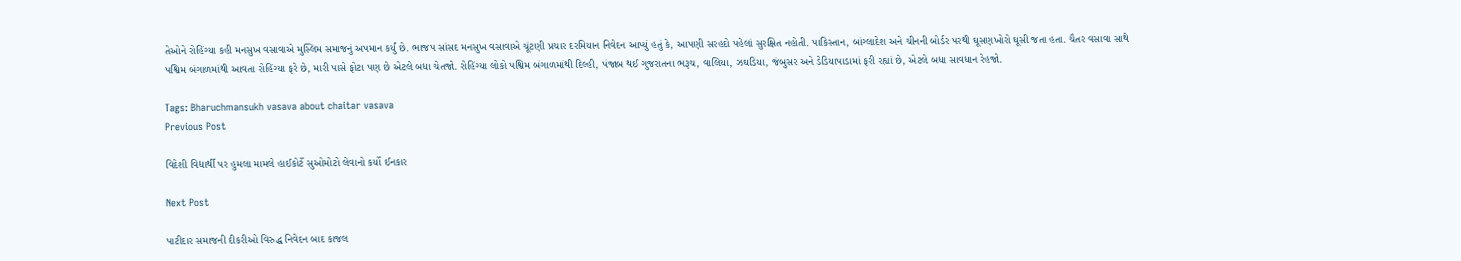તેઓને રોહિંગ્યા કહી મનસુખ વસાવાએ મુસ્લિમ સમાજનું અપમાન કર્યું છે. ભાજપ સાંસદ મનસુખ વસાવાએ ચૂંટણી પ્રચાર દરમિયાન નિવેદન આપ્યું હતું કે, આપણી સરહદો પહેલાં સુરક્ષિત નહોતી. પાકિસ્તાન, બાંગ્લાદેશ અને ચીનની બોર્ડર પરથી ઘૂસણખોરો ઘૂસી જતા હતા. ચૈતર વસાવા સાથે પશ્વિમ બંગાળમાંથી આવતા રોહિંગ્યા ફરે છે, મારી પાસે ફોટા પણ છે એટલે બધા ચેતજો. રોહિંગ્યા લોકો પશ્વિમ બંગાળમાંથી દિલ્હી, પંજાબ થઈ ગુજરાતના ભરૂચ, વાલિયા, ઝઘડિયા, જંબુસર અને ડેડિયાપાડામાં ફરી રહ્યાં છે, એટલે બધા સાવધાન રેહજો.

Tags: Bharuchmansukh vasava about chaitar vasava
Previous Post

વિદેશી વિદ્યાર્થી પર હુમલા મામલે હાઈકોર્ટે સુઓમોટો લેવાનો કર્યો ઈનકાર

Next Post

પાટીદાર સમાજની દીકરીઓ વિરુદ્ધ નિવેદન બાદ કાજલ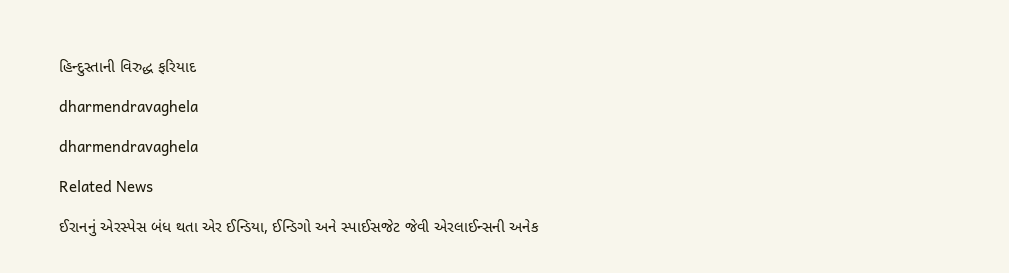હિન્દુસ્તાની વિરુદ્ધ ફરિયાદ

dharmendravaghela

dharmendravaghela

Related News

ઈરાનનું એરસ્પેસ બંધ થતા એર ઈન્ડિયા, ઈન્ડિગો અને સ્પાઈસજેટ જેવી એરલાઈન્સની અનેક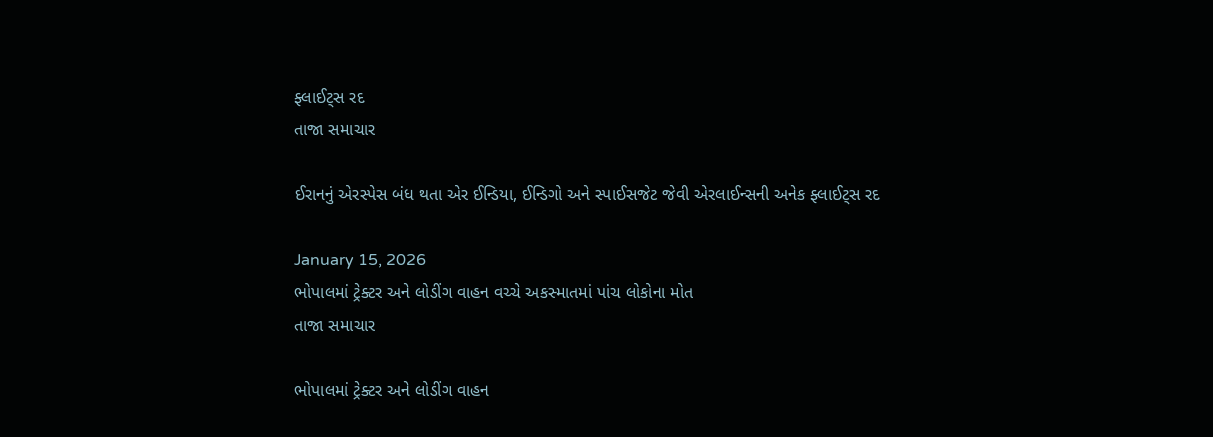ફ્લાઈટ્સ રદ
તાજા સમાચાર

ઈરાનનું એરસ્પેસ બંધ થતા એર ઈન્ડિયા, ઈન્ડિગો અને સ્પાઈસજેટ જેવી એરલાઈન્સની અનેક ફ્લાઈટ્સ રદ

January 15, 2026
ભોપાલમાં ટ્રેક્ટર અને લોડીંગ વાહન વચ્ચે અકસ્માતમાં પાંચ લોકોના મોત
તાજા સમાચાર

ભોપાલમાં ટ્રેક્ટર અને લોડીંગ વાહન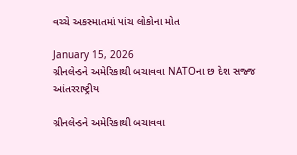વચ્ચે અકસ્માતમાં પાંચ લોકોના મોત

January 15, 2026
ગ્રીનલેન્ડને અમેરિકાથી બચાવવા NATOના છ દેશ સજ્જ
આંતરરાષ્ટ્રીય

ગ્રીનલેન્ડને અમેરિકાથી બચાવવા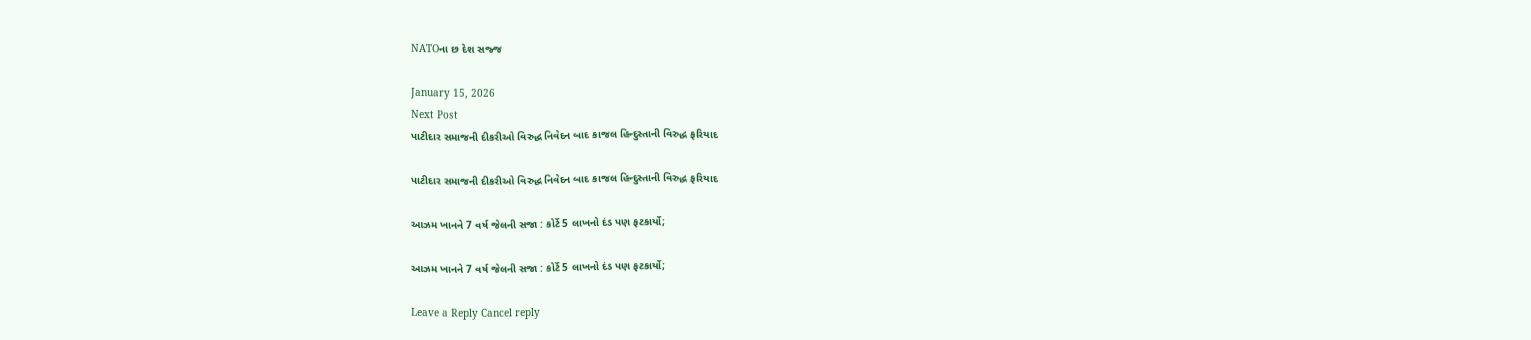NATOના છ દેશ સજ્જ

January 15, 2026
Next Post
પાટીદાર સમાજની દીકરીઓ વિરુદ્ધ નિવેદન બાદ કાજલ હિન્દુસ્તાની વિરુદ્ધ ફરિયાદ

પાટીદાર સમાજની દીકરીઓ વિરુદ્ધ નિવેદન બાદ કાજલ હિન્દુસ્તાની વિરુદ્ધ ફરિયાદ

આઝમ ખાનને 7 વર્ષ જેલની સજા : કોર્ટે 5 લાખનો દંડ પણ ફટકાર્યો;

આઝમ ખાનને 7 વર્ષ જેલની સજા : કોર્ટે 5 લાખનો દંડ પણ ફટકાર્યો;

Leave a Reply Cancel reply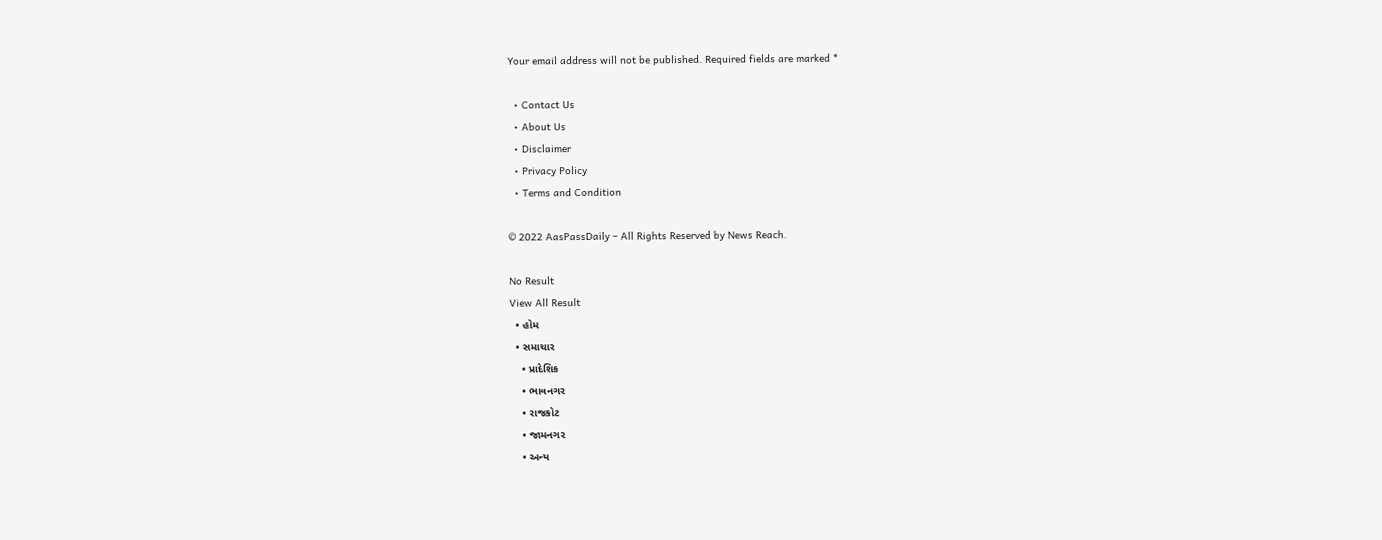Your email address will not be published. Required fields are marked *

  • Contact Us
  • About Us
  • Disclaimer
  • Privacy Policy
  • Terms and Condition

© 2022 AasPassDaily – All Rights Reserved by News Reach.

No Result
View All Result
  • હોમ
  • સમાચાર
    • પ્રાદેશિક
    • ભાવનગર
    • રાજકોટ
    • જામનગર
    • અન્ય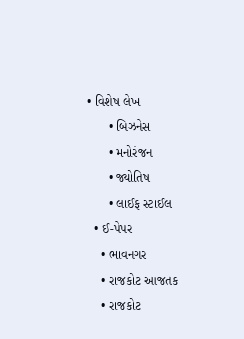• વિશેષ લેખ
      • બિઝનેસ
      • મનોરંજન
      • જ્યોતિષ
      • લાઈફ સ્ટાઈલ
  • ઈ-પેપર
    • ભાવનગર
    • રાજકોટ આજતક
    • રાજકોટ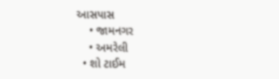આસપાસ
    • જામનગર
    • અમરેલી
  • શો ટાઈમ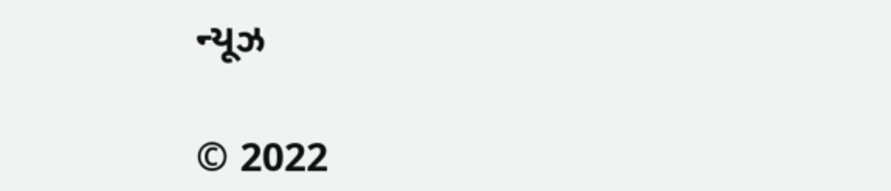ન્યૂઝ

© 2022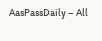AasPassDaily – All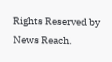Rights Reserved by News Reach.